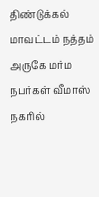திண்டுக்கல் மாவட்டம் நத்தம் அருகே மர்ம நபர்கள் வீமாஸ் நகரில்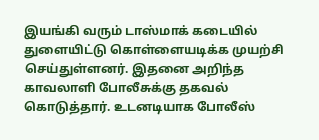இயங்கி வரும் டாஸ்மாக் கடையில் துளையிட்டு கொள்ளையடிக்க முயற்சி செய்துள்ளனர். இதனை அறிந்த காவலாளி போலீசுக்கு தகவல் கொடுத்தார். உடனடியாக போலீஸ்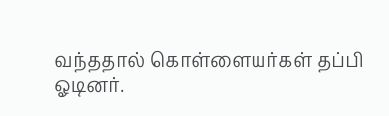வந்ததால் கொள்ளையர்கள் தப்பி ஓடினர்.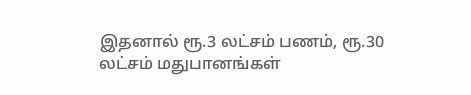இதனால் ரூ.3 லட்சம் பணம், ரூ.30 லட்சம் மதுபானங்கள்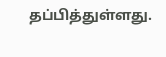தப்பித்துள்ளது.